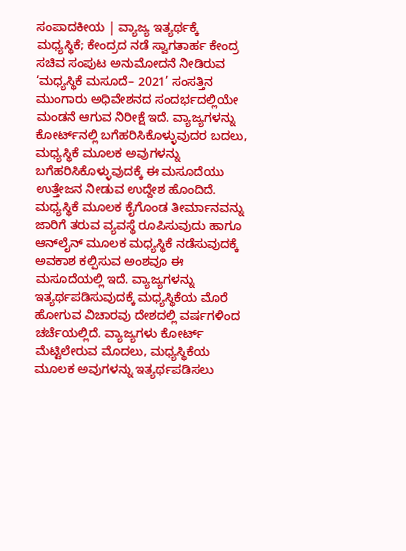ಸಂಪಾದಕೀಯ | ವ್ಯಾಜ್ಯ ಇತ್ಯರ್ಥಕ್ಕೆ ಮಧ್ಯಸ್ಥಿಕೆ; ಕೇಂದ್ರದ ನಡೆ ಸ್ವಾಗತಾರ್ಹ ಕೇಂದ್ರ ಸಚಿವ ಸಂಪುಟ ಅನುಮೋದನೆ ನೀಡಿರುವ ‘ಮಧ್ಯಸ್ಥಿಕೆ ಮಸೂದೆ– 2021’ ಸಂಸತ್ತಿನ ಮುಂಗಾರು ಅಧಿವೇಶನದ ಸಂದರ್ಭದಲ್ಲಿಯೇ ಮಂಡನೆ ಆಗುವ ನಿರೀಕ್ಷೆ ಇದೆ. ವ್ಯಾಜ್ಯಗಳನ್ನು ಕೋರ್ಟ್‌ನಲ್ಲಿ ಬಗೆಹರಿಸಿಕೊಳ್ಳುವುದರ ಬದಲು, ಮಧ್ಯಸ್ಥಿಕೆ ಮೂಲಕ ಅವುಗಳನ್ನು ಬಗೆಹರಿಸಿಕೊಳ್ಳುವುದಕ್ಕೆ ಈ ಮಸೂದೆಯು ಉತ್ತೇಜನ ನೀಡುವ ಉದ್ದೇಶ ಹೊಂದಿದೆ. ಮಧ್ಯಸ್ಥಿಕೆ ಮೂಲಕ ಕೈಗೊಂಡ ತೀರ್ಮಾನವನ್ನು ಜಾರಿಗೆ ತರುವ ವ್ಯವಸ್ಥೆ ರೂಪಿಸುವುದು ಹಾಗೂ ಆನ್‌ಲೈನ್‌ ಮೂಲಕ ಮಧ್ಯಸ್ಥಿಕೆ ನಡೆಸುವುದಕ್ಕೆ ಅವಕಾಶ ಕಲ್ಪಿಸುವ ಅಂಶವೂ ಈ ಮಸೂದೆಯಲ್ಲಿ ಇದೆ. ವ್ಯಾಜ್ಯಗಳನ್ನು ಇತ್ಯರ್ಥಪಡಿಸುವುದಕ್ಕೆ ಮಧ್ಯಸ್ಥಿಕೆಯ ಮೊರೆ ಹೋಗುವ ವಿಚಾರವು ದೇಶದಲ್ಲಿ ವರ್ಷಗಳಿಂದ ಚರ್ಚೆಯಲ್ಲಿದೆ. ವ್ಯಾಜ್ಯಗಳು ಕೋರ್ಟ್ ಮೆಟ್ಟಿಲೇರುವ ಮೊದಲು, ಮಧ್ಯಸ್ಥಿಕೆಯ ಮೂಲಕ ಅವುಗಳನ್ನು ಇತ್ಯರ್ಥಪಡಿಸಲು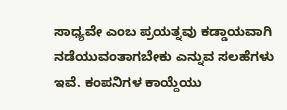ಸಾಧ್ಯವೇ ಎಂಬ ಪ್ರಯತ್ನವು ಕಡ್ಡಾಯವಾಗಿ ನಡೆಯುವಂತಾಗಬೇಕು ಎನ್ನುವ ಸಲಹೆಗಳು ಇವೆ. ಕಂ‍ಪನಿಗಳ ಕಾಯ್ದೆಯು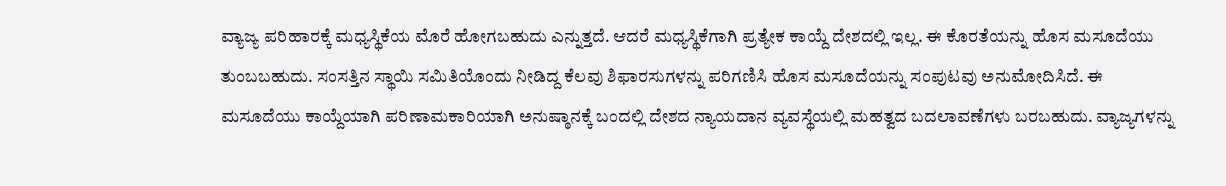ವ್ಯಾಜ್ಯ ಪರಿಹಾರಕ್ಕೆ ಮಧ್ಯಸ್ಥಿಕೆಯ ಮೊರೆ ಹೋಗಬಹುದು ಎನ್ನುತ್ತದೆ. ಆದರೆ ಮಧ್ಯಸ್ಥಿಕೆಗಾಗಿ ಪ್ರತ್ಯೇಕ ಕಾಯ್ದೆ ದೇಶದಲ್ಲಿ ಇಲ್ಲ. ಈ ಕೊರತೆಯನ್ನು ಹೊಸ ಮಸೂದೆಯು ತುಂಬಬಹುದು. ಸಂಸತ್ತಿನ ಸ್ಥಾಯಿ ಸಮಿತಿಯೊಂದು ನೀಡಿದ್ದ ಕೆಲವು ಶಿಫಾರಸುಗಳನ್ನು ಪರಿಗಣಿಸಿ ಹೊಸ ಮಸೂದೆಯನ್ನು ಸಂಪುಟವು ಅನುಮೋದಿಸಿದೆ. ಈ ಮಸೂದೆಯು ಕಾಯ್ದೆಯಾಗಿ ಪರಿಣಾಮಕಾರಿಯಾಗಿ ಅನುಷ್ಠಾನಕ್ಕೆ ಬಂದಲ್ಲಿ ದೇಶದ ನ್ಯಾಯದಾನ ವ್ಯವಸ್ಥೆಯಲ್ಲಿ ಮಹತ್ವದ ಬದಲಾವಣೆಗಳು ಬರಬಹುದು. ವ್ಯಾಜ್ಯಗಳನ್ನು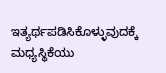ಇತ್ಯರ್ಥಪಡಿಸಿಕೊಳ್ಳುವುದಕ್ಕೆ ಮಧ್ಯಸ್ಥಿಕೆಯು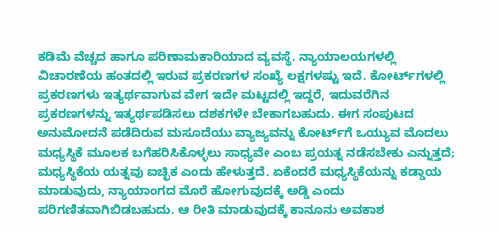ಕಡಿಮೆ ವೆಚ್ಚದ ಹಾಗೂ ಪರಿಣಾಮಕಾರಿಯಾದ ವ್ಯವಸ್ಥೆ. ನ್ಯಾಯಾಲಯಗಳಲ್ಲಿ ವಿಚಾರಣೆಯ ಹಂತದಲ್ಲಿ ಇರುವ ಪ್ರಕರಣಗಳ ಸಂಖ್ಯೆ ಲಕ್ಷಗಳಷ್ಟು ಇದೆ. ಕೋರ್ಟ್‌ಗಳಲ್ಲಿ ಪ್ರಕರಣಗಳು ಇತ್ಯರ್ಥವಾಗುವ ವೇಗ ಇದೇ ಮಟ್ಟದಲ್ಲಿ ಇದ್ದರೆ, ಇದುವರೆಗಿನ ಪ್ರಕರಣಗಳನ್ನು ಇತ್ಯರ್ಥಪಡಿಸಲು ದಶಕಗಳೇ ಬೇಕಾಗಬಹುದು. ಈಗ ಸಂಪುಟದ ಅನುಮೋದನೆ ಪಡೆದಿರುವ ಮಸೂದೆಯು ವ್ಯಾಜ್ಯವನ್ನು ಕೋರ್ಟ್‌ಗೆ ಒಯ್ಯುವ ಮೊದಲು ಮಧ್ಯಸ್ಥಿಕೆ ಮೂಲಕ ಬಗೆಹರಿಸಿಕೊಳ್ಳಲು ಸಾಧ್ಯವೇ ಎಂಬ ಪ್ರಯತ್ನ ನಡೆಸಬೇಕು ಎನ್ನುತ್ತದೆ; ಮಧ್ಯಸ್ಥಿಕೆಯ ಯತ್ನವು ಐಚ್ಛಿಕ ಎಂದು ಹೇಳುತ್ತದೆ. ಏಕೆಂದರೆ ಮಧ್ಯಸ್ಥಿಕೆಯನ್ನು ಕಡ್ಡಾಯ ಮಾಡುವುದು, ನ್ಯಾಯಾಂಗದ ಮೊರೆ ಹೋಗುವುದಕ್ಕೆ ಅಡ್ಡಿ ಎಂದು ಪರಿಗಣಿತವಾಗಿಬಿಡಬಹುದು. ಆ ರೀತಿ ಮಾಡುವುದಕ್ಕೆ ಕಾನೂನು ಅವಕಾಶ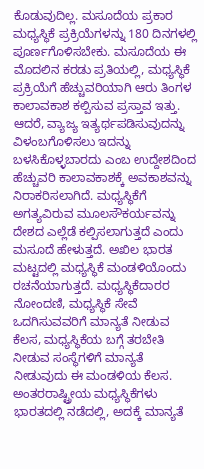ಕೊಡುವುದಿಲ್ಲ. ಮಸೂದೆಯ ಪ್ರಕಾರ ಮಧ್ಯಸ್ಥಿಕೆ ಪ್ರಕ್ರಿಯೆಗಳನ್ನು 180 ದಿನಗಳಲ್ಲಿ ಪೂರ್ಣಗೊಳಿಸಬೇಕು. ಮಸೂದೆಯ ಈ ಮೊದಲಿನ ಕರಡು ಪ್ರತಿಯಲ್ಲಿ, ಮಧ್ಯಸ್ಥಿಕೆ ಪ್ರಕ್ರಿಯೆಗೆ ಹೆಚ್ಚುವರಿಯಾಗಿ ಆರು ತಿಂಗಳ ಕಾಲಾವಕಾಶ ಕಲ್ಪಿಸುವ ಪ್ರಸ್ತಾವ ಇತ್ತು. ಆದರೆ, ವ್ಯಾಜ್ಯ ಇತ್ಯರ್ಥಪಡಿಸುವುದನ್ನು ವಿಳಂಬಗೊಳಿಸಲು ಇದನ್ನು ಬಳಸಿಕೊಳ್ಳಬಾರದು ಎಂಬ ಉದ್ದೇಶದಿಂದ ಹೆಚ್ಚುವರಿ ಕಾಲಾವಕಾಶಕ್ಕೆ ಅವಕಾಶವನ್ನು ನಿರಾಕರಿಸಲಾಗಿದೆ. ಮಧ್ಯಸ್ಥಿಕೆಗೆ ಅಗತ್ಯವಿರುವ ಮೂಲಸೌಕರ್ಯವನ್ನು ದೇಶದ ಎಲ್ಲೆಡೆ ಕಲ್ಪಿಸಲಾಗುತ್ತದೆ ಎಂದು ಮಸೂದೆ ಹೇಳುತ್ತದೆ. ಅಖಿಲ ಭಾರತ ಮಟ್ಟದಲ್ಲಿ ಮಧ್ಯಸ್ಥಿಕೆ ಮಂಡಳಿಯೊಂದು ರಚನೆಯಾಗುತ್ತದೆ. ಮಧ್ಯಸ್ಥಿಕೆದಾರರ ನೋಂದಣಿ, ಮಧ್ಯಸ್ಥಿಕೆ ಸೇವೆ ಒದಗಿಸುವವರಿಗೆ ಮಾನ್ಯತೆ ನೀಡುವ ಕೆಲಸ, ಮಧ್ಯಸ್ಥಿಕೆಯ ಬಗ್ಗೆ ತರಬೇತಿ ನೀಡುವ ಸಂಸ್ಥೆಗಳಿಗೆ ಮಾನ್ಯತೆ ನೀಡುವುದು ಈ ಮಂಡಳಿಯ ಕೆಲಸ. ಅಂತರರಾಷ್ಟ್ರೀಯ ಮಧ್ಯಸ್ಥಿಕೆಗಳು ಭಾರತದಲ್ಲಿ ನಡೆದಲ್ಲಿ, ಅದಕ್ಕೆ ಮಾನ್ಯತೆ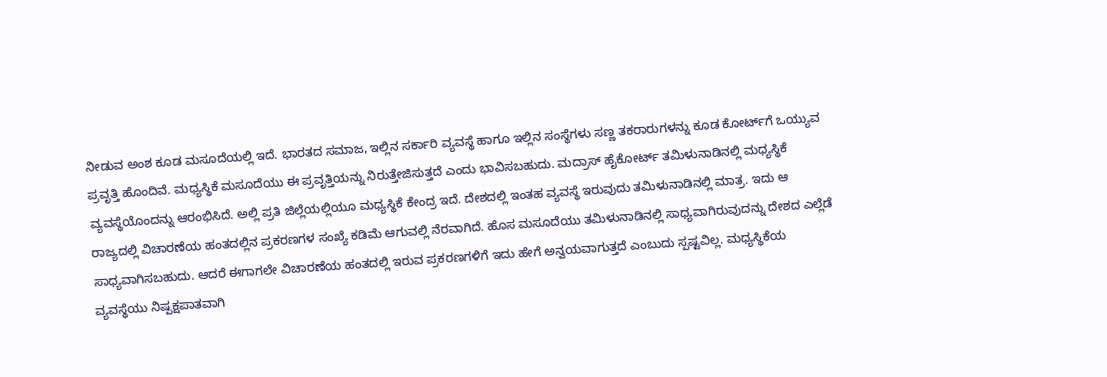ನೀಡುವ ಅಂಶ ಕೂಡ ಮಸೂದೆಯಲ್ಲಿ ಇದೆ. ಭಾರತದ ಸಮಾಜ, ಇಲ್ಲಿನ ಸರ್ಕಾರಿ ವ್ಯವಸ್ಥೆ ಹಾಗೂ ಇಲ್ಲಿನ ಸಂಸ್ಥೆಗಳು ಸಣ್ಣ ತಕರಾರುಗಳನ್ನು ಕೂಡ ಕೋರ್ಟ್‌ಗೆ ಒಯ್ಯುವ ಪ್ರವೃತ್ತಿ ಹೊಂದಿವೆ. ಮಧ್ಯಸ್ಥಿಕೆ ಮಸೂದೆಯು ಈ ಪ್ರವೃತ್ತಿಯನ್ನು ನಿರುತ್ತೇಜಿಸುತ್ತದೆ ಎಂದು ಭಾವಿಸಬಹುದು. ಮದ್ರಾಸ್‌ ಹೈಕೋರ್ಟ್‌ ತಮಿಳುನಾಡಿನಲ್ಲಿ ಮಧ್ಯಸ್ಥಿಕೆ ವ್ಯವಸ್ಥೆಯೊಂದನ್ನು ಆರಂಭಿಸಿದೆ. ಅಲ್ಲಿ ಪ್ರತಿ ಜಿಲ್ಲೆಯಲ್ಲಿಯೂ ಮಧ್ಯಸ್ಥಿಕೆ ಕೇಂದ್ರ ಇದೆ. ದೇಶದಲ್ಲಿ ಇಂತಹ ವ್ಯವಸ್ಥೆ ಇರುವುದು ತಮಿಳುನಾಡಿನಲ್ಲಿ ಮಾತ್ರ. ಇದು ಆ ರಾಜ್ಯದಲ್ಲಿ ವಿಚಾರಣೆಯ ಹಂತದಲ್ಲಿನ ಪ್ರಕರಣಗಳ ಸಂಖ್ಯೆ ಕಡಿಮೆ ಆಗುವಲ್ಲಿ ನೆರವಾಗಿದೆ. ಹೊಸ ಮಸೂದೆಯು ತಮಿಳುನಾಡಿನಲ್ಲಿ ಸಾಧ್ಯವಾಗಿರುವುದನ್ನು ದೇಶದ ಎಲ್ಲೆಡೆ ಸಾಧ್ಯವಾಗಿಸಬಹುದು. ಆದರೆ ಈಗಾಗಲೇ ವಿಚಾರಣೆಯ ಹಂತದಲ್ಲಿ ಇರುವ ಪ್ರಕರಣಗಳಿಗೆ ಇದು ಹೇಗೆ ಅನ್ವಯವಾಗುತ್ತದೆ ಎಂಬುದು ಸ್ಪಷ್ಟವಿಲ್ಲ. ಮಧ್ಯಸ್ಥಿಕೆಯ ವ್ಯವಸ್ಥೆಯು ನಿಷ್ಪಕ್ಷಪಾತವಾಗಿ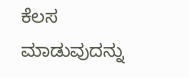ಕೆಲಸ ಮಾಡುವುದನ್ನು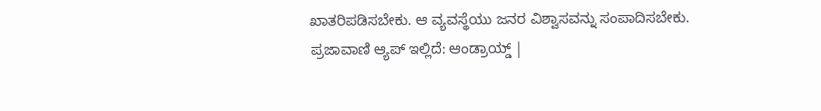ಖಾತರಿಪಡಿಸಬೇಕು. ಆ ವ್ಯವಸ್ಥೆಯು ಜನರ ವಿಶ್ವಾಸವನ್ನು ಸಂಪಾದಿಸಬೇಕು. ಪ್ರಜಾವಾಣಿ ಆ್ಯಪ್ ಇಲ್ಲಿದೆ: ಆಂಡ್ರಾಯ್ಡ್ |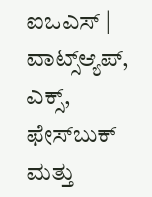ಐಒಎಸ್ | ವಾಟ್ಸ್ಆ್ಯಪ್, ಎಕ್ಸ್, ಫೇಸ್‌ಬುಕ್ ಮತ್ತು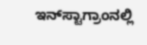ಇನ್‌ಸ್ಟಾಗ್ರಾಂನಲ್ಲಿ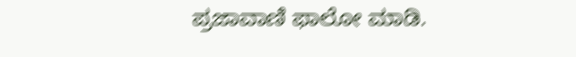ಪ್ರಜಾವಾಣಿ ಫಾಲೋ ಮಾಡಿ.